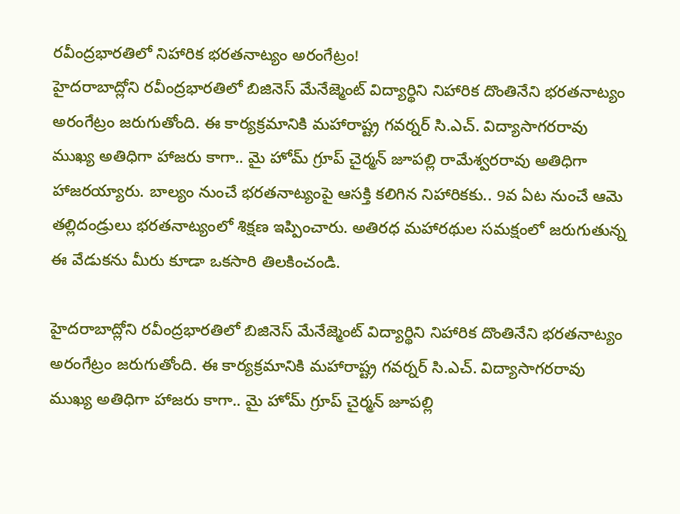రవీంద్రభారతిలో నిహారిక భరతనాట్యం అరంగేట్రం!
హైదరాబాద్లోని రవీంద్రభారతిలో బిజినెస్ మేనేజ్మెంట్ విద్యార్థిని నిహారిక దొంతినేని భరతనాట్యం అరంగేట్రం జరుగుతోంది. ఈ కార్యక్రమానికి మహారాష్ట్ర గవర్నర్ సి.ఎచ్. విద్యాసాగరరావు ముఖ్య అతిధిగా హాజరు కాగా.. మై హోమ్ గ్రూప్ చైర్మన్ జూపల్లి రామేశ్వరరావు అతిధిగా హాజరయ్యారు. బాల్యం నుంచే భరతనాట్యంపై ఆసక్తి కలిగిన నిహారికకు.. 9వ ఏట నుంచే ఆమె తల్లిదండ్రులు భరతనాట్యంలో శిక్షణ ఇప్పించారు. అతిరధ మహారథుల సమక్షంలో జరుగుతున్న ఈ వేడుకను మీరు కూడా ఒకసారి తిలకించండి.

హైదరాబాద్లోని రవీంద్రభారతిలో బిజినెస్ మేనేజ్మెంట్ విద్యార్థిని నిహారిక దొంతినేని భరతనాట్యం అరంగేట్రం జరుగుతోంది. ఈ కార్యక్రమానికి మహారాష్ట్ర గవర్నర్ సి.ఎచ్. విద్యాసాగరరావు ముఖ్య అతిధిగా హాజరు కాగా.. మై హోమ్ గ్రూప్ చైర్మన్ జూపల్లి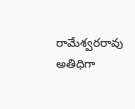రామేశ్వరరావు అతిధిగా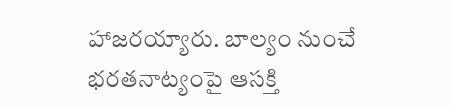హాజరయ్యారు. బాల్యం నుంచే భరతనాట్యంపై ఆసక్తి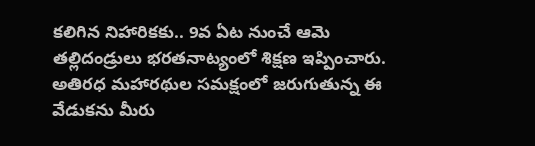కలిగిన నిహారికకు.. 9వ ఏట నుంచే ఆమె తల్లిదండ్రులు భరతనాట్యంలో శిక్షణ ఇప్పించారు. అతిరధ మహారథుల సమక్షంలో జరుగుతున్న ఈ వేడుకను మీరు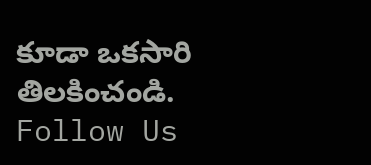కూడా ఒకసారి తిలకించండి.
Follow Us